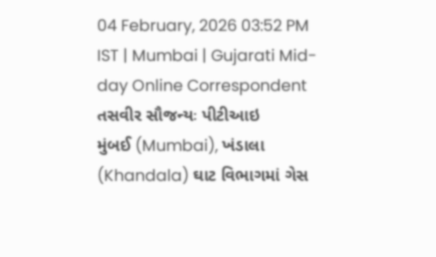04 February, 2026 03:52 PM IST | Mumbai | Gujarati Mid-day Online Correspondent
તસવીર સૌજન્યઃ પીટીઆઇ
મુંબઈ (Mumbai), ખંડાલા (Khandala) ઘાટ વિભાગમાં ગેસ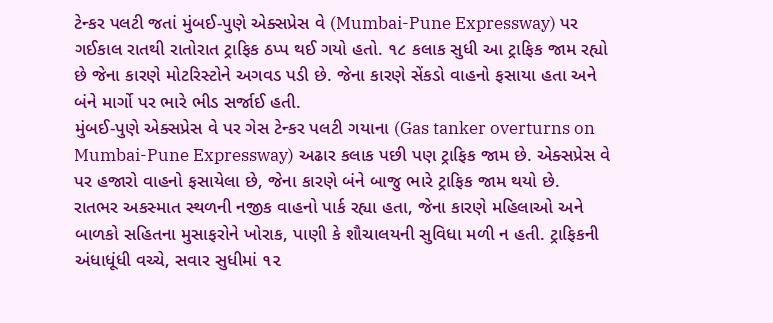ટેન્કર પલટી જતાં મુંબઈ-પુણે એક્સપ્રેસ વે (Mumbai-Pune Expressway) પર ગઈકાલ રાતથી રાતોરાત ટ્રાફિક ઠપ્પ થઈ ગયો હતો. ૧૮ કલાક સુધી આ ટ્રાફિક જામ રહ્યો છે જેના કારણે મોટરિસ્ટોને અગવડ પડી છે. જેના કારણે સેંકડો વાહનો ફસાયા હતા અને બંને માર્ગો પર ભારે ભીડ સર્જાઈ હતી.
મુંબઈ-પુણે એક્સપ્રેસ વે પર ગેસ ટેન્કર પલટી ગયાના (Gas tanker overturns on Mumbai-Pune Expressway) અઢાર કલાક પછી પણ ટ્રાફિક જામ છે. એક્સપ્રેસ વે પર હજારો વાહનો ફસાયેલા છે, જેના કારણે બંને બાજુ ભારે ટ્રાફિક જામ થયો છે.
રાતભર અકસ્માત સ્થળની નજીક વાહનો પાર્ક રહ્યા હતા, જેના કારણે મહિલાઓ અને બાળકો સહિતના મુસાફરોને ખોરાક, પાણી કે શૌચાલયની સુવિધા મળી ન હતી. ટ્રાફિકની અંધાધૂંધી વચ્ચે, સવાર સુધીમાં ૧૨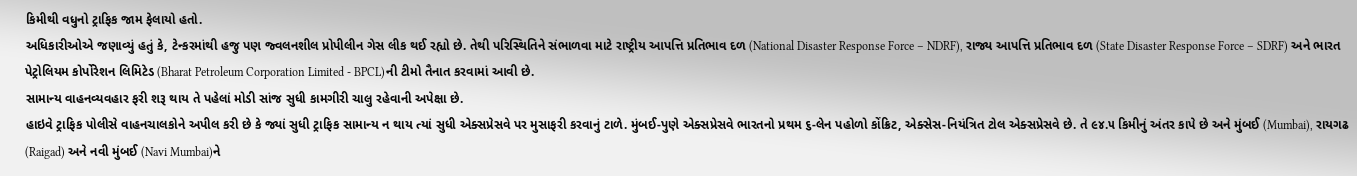કિમીથી વધુનો ટ્રાફિક જામ ફેલાયો હતો.
અધિકારીઓએ જણાવ્યું હતું કે, ટેન્કરમાંથી હજુ પણ જ્વલનશીલ પ્રોપીલીન ગેસ લીક થઈ રહ્યો છે. તેથી પરિસ્થિતિને સંભાળવા માટે રાષ્ટ્રીય આપત્તિ પ્રતિભાવ દળ (National Disaster Response Force – NDRF), રાજ્ય આપત્તિ પ્રતિભાવ દળ (State Disaster Response Force – SDRF) અને ભારત પેટ્રોલિયમ કોર્પોરેશન લિમિટેડ (Bharat Petroleum Corporation Limited - BPCL)ની ટીમો તૈનાત કરવામાં આવી છે.
સામાન્ય વાહનવ્યવહાર ફરી શરૂ થાય તે પહેલાં મોડી સાંજ સુધી કામગીરી ચાલુ રહેવાની અપેક્ષા છે.
હાઇવે ટ્રાફિક પોલીસે વાહનચાલકોને અપીલ કરી છે કે જ્યાં સુધી ટ્રાફિક સામાન્ય ન થાય ત્યાં સુધી એક્સપ્રેસવે પર મુસાફરી કરવાનું ટાળે. મુંબઈ-પુણે એક્સપ્રેસવે ભારતનો પ્રથમ ૬-લેન પહોળો કોંક્રિટ, એક્સેસ-નિયંત્રિત ટોલ એક્સપ્રેસવે છે. તે ૯૪.૫ કિમીનું અંતર કાપે છે અને મુંબઈ (Mumbai), રાયગઢ (Raigad) અને નવી મુંબઈ (Navi Mumbai)ને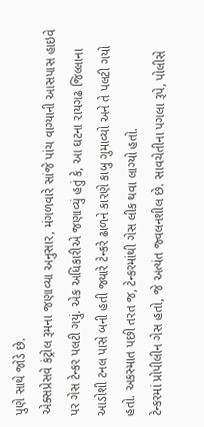પુણે સાથે જોડે છે.
એક્સપ્રેસવે કંટ્રોલ રૂમના જણાવ્યા અનુસાર, મંગળવારે સાંજે પાંચ વાગ્યાની આસપાસ હાઇવે પર ગેસ ટેન્કર પલટી ગયું. એક અધિકારીએ જણાવ્યું હતું કે, આ ઘટના રાયગઢ જિલ્લાના આડોશી ટનલ પાસે બની હતી જ્યારે ટેન્કરે ઢાળને કારણે કાબુ ગુમાવ્યો અને તે પલટી ગયો હતો. અકસ્માત પછી તરત જ, ટેન્કરમાંથી ગેસ લીક થવા લાગ્યો હતો.
ટેન્કરમાં પ્રોપીલીન ગેસ હતો, જે અત્યંત જ્વલનશીલ છે. સાવચેતીના પગલા રૂપે, પોલીસે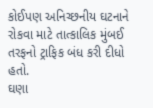કોઈપણ અનિચ્છનીય ઘટનાને રોકવા માટે તાત્કાલિક મુંબઈ તરફનો ટ્રાફિક બંધ કરી દીધો હતો.
ઘણા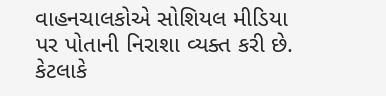વાહનચાલકોએ સોશિયલ મીડિયા પર પોતાની નિરાશા વ્યક્ત કરી છે. કેટલાકે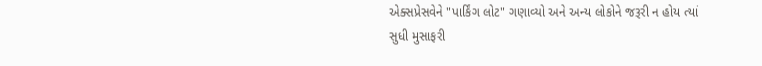એક્સપ્રેસવેને "પાર્કિંગ લોટ" ગણાવ્યો અને અન્ય લોકોને જરૂરી ન હોય ત્યાં સુધી મુસાફરી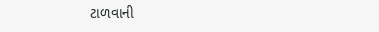ટાળવાની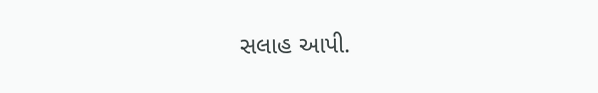સલાહ આપી.